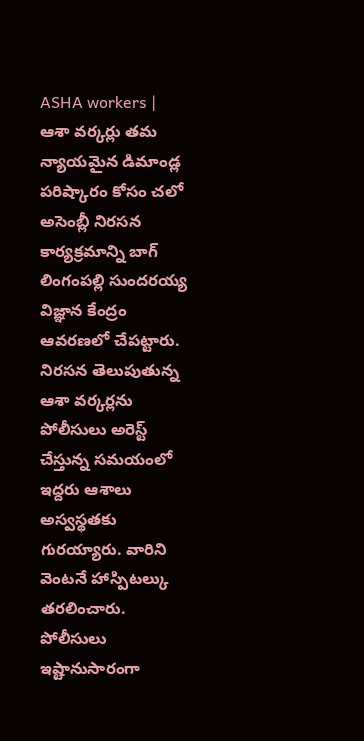ASHA workers | ఆశా వర్కర్లు తమ న్యాయమైన డిమాండ్ల పరిష్కారం కోసం చలో అసెంబ్లీ నిరసన కార్యక్రమాన్ని బాగ్ లింగంపల్లి సుందరయ్య విజ్ఞాన కేంద్రం ఆవరణలో చేపట్టారు. నిరసన తెలుపుతున్న ఆశా వర్కర్లను పోలీసులు అరెస్ట్ చేస్తున్న సమయంలో ఇద్దరు ఆశాలు అస్వస్థతకు గురయ్యారు. వారిని వెంటనే హాస్పిటల్కు తరలించారు. పోలీసులు ఇష్టానుసారంగా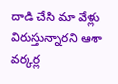దాడి చేసి మా వేళ్లు విరుస్తున్నారని ఆశా వర్కర్ల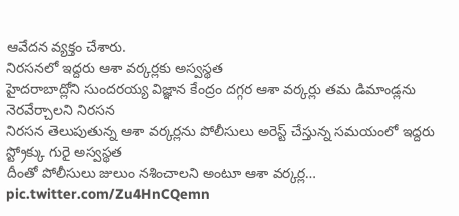ఆవేదన వ్యక్తం చేశారు.
నిరసనలో ఇద్దరు ఆశా వర్కర్లకు అస్వస్థత
హైదరాబాద్లోని సుందరయ్య విజ్ఞాన కేంద్రం దగ్గర ఆశా వర్కర్లు తమ డిమాండ్లను నెరవేర్చాలని నిరసన
నిరసన తెలుపుతున్న ఆశా వర్కర్లను పోలీసులు అరెస్ట్ చేస్తున్న సమయంలో ఇద్దరు స్ట్రోక్కు గురై అస్వస్థత
దీంతో పోలీసులు జులుం నశించాలని అంటూ ఆశా వర్కర్ల… pic.twitter.com/Zu4HnCQemn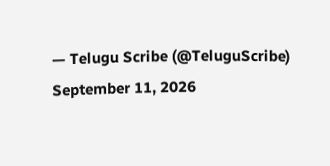— Telugu Scribe (@TeluguScribe) September 11, 2026